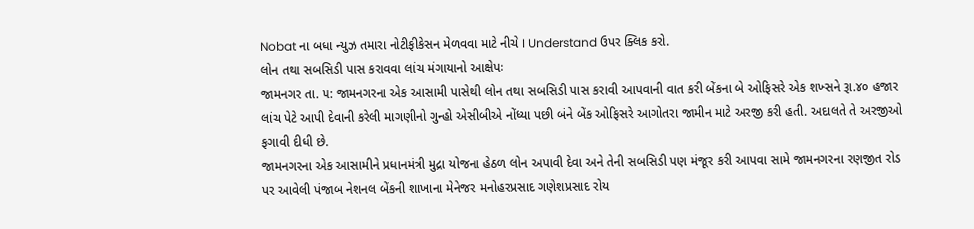Nobat ના બધા ન્યુઝ તમારા નોટીફીકેસન મેળવવા માટે નીચે I Understand ઉપર ક્લિક કરો.
લોન તથા સબસિડી પાસ કરાવવા લાંચ મંગાયાનો આક્ષેપઃ
જામનગર તા. ૫: જામનગરના એક આસામી પાસેથી લોન તથા સબસિડી પાસ કરાવી આપવાની વાત કરી બેંકના બે ઓફિસરે એક શખ્સને રૂા.૪૦ હજાર લાંચ પેટે આપી દેવાની કરેલી માગણીનો ગુન્હો એસીબીએ નોંધ્યા પછી બંને બેંક ઓફિસરે આગોતરા જામીન માટે અરજી કરી હતી. અદાલતે તે અરજીઓ ફગાવી દીધી છે.
જામનગરના એક આસામીને પ્રધાનમંત્રી મુદ્રા યોજના હેઠળ લોન અપાવી દેવા અને તેની સબસિડી પણ મંજૂર કરી આપવા સામે જામનગરના રણજીત રોડ પર આવેલી પંજાબ નેશનલ બેંકની શાખાના મેનેજર મનોહરપ્રસાદ ગણેશપ્રસાદ રોય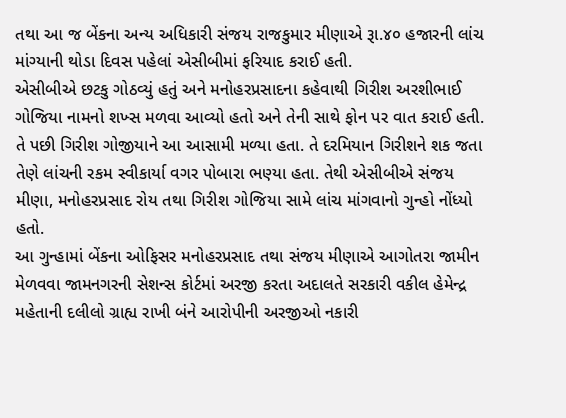તથા આ જ બેંકના અન્ય અધિકારી સંજય રાજકુમાર મીણાએ રૂા.૪૦ હજારની લાંચ માંગ્યાની થોડા દિવસ પહેલાં એસીબીમાં ફરિયાદ કરાઈ હતી.
એસીબીએ છટકુ ગોઠવ્યું હતું અને મનોહરપ્રસાદના કહેવાથી ગિરીશ અરશીભાઈ ગોજિયા નામનો શખ્સ મળવા આવ્યો હતો અને તેની સાથે ફોન પર વાત કરાઈ હતી. તે પછી ગિરીશ ગોજીયાને આ આસામી મળ્યા હતા. તે દરમિયાન ગિરીશને શક જતા તેણે લાંચની રકમ સ્વીકાર્યા વગર પોબારા ભણ્યા હતા. તેથી એસીબીએ સંજય મીણા, મનોહરપ્રસાદ રોય તથા ગિરીશ ગોજિયા સામે લાંચ માંગવાનો ગુન્હો નોંધ્યો હતો.
આ ગુન્હામાં બેંકના ઓફિસર મનોહરપ્રસાદ તથા સંજય મીણાએ આગોતરા જામીન મેળવવા જામનગરની સેશન્સ કોર્ટમાં અરજી કરતા અદાલતે સરકારી વકીલ હેમેન્દ્ર મહેતાની દલીલો ગ્રાહ્ય રાખી બંને આરોપીની અરજીઓ નકારી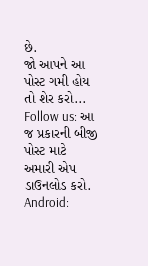છે.
જો આપને આ પોસ્ટ ગમી હોય તો શેર કરો...
Follow us: આ જ પ્રકારની બીજી પોસ્ટ માટે અમારી એપ ડાઉનલોડ કરો.
Android: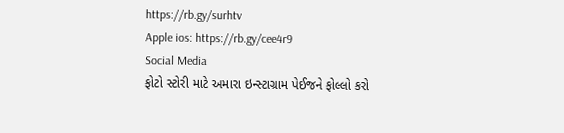https://rb.gy/surhtv
Apple ios: https://rb.gy/cee4r9
Social Media
ફોટો સ્ટોરી માટે અમારા ઇન્સ્ટાગ્રામ પેઈજને ફોલ્લો કરો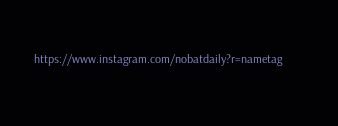https://www.instagram.com/nobatdaily?r=nametag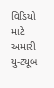વિડિયો માટે અમારી યુ-ટ્યૂબ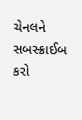ચેનલને સબસ્ક્રાઈબ કરો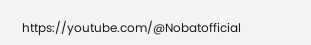https://youtube.com/@Nobatofficial